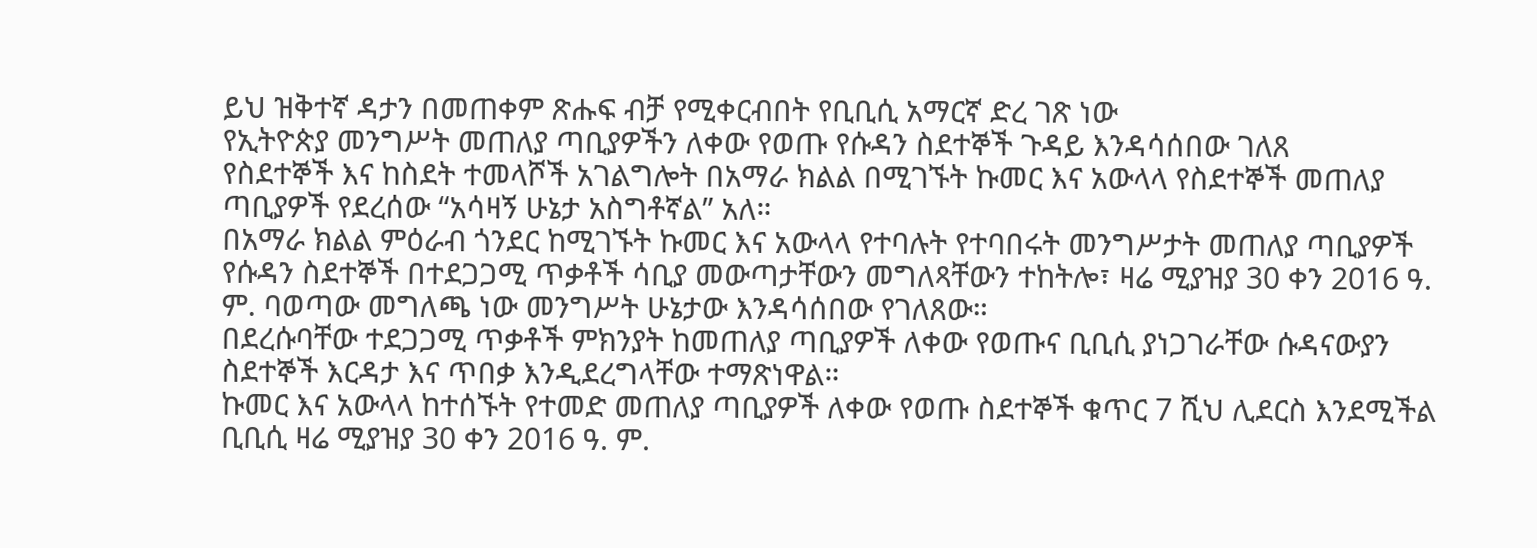ይህ ዝቅተኛ ዳታን በመጠቀም ጽሑፍ ብቻ የሚቀርብበት የቢቢሲ አማርኛ ድረ ገጽ ነው
የኢትዮጵያ መንግሥት መጠለያ ጣቢያዎችን ለቀው የወጡ የሱዳን ስደተኞች ጉዳይ እንዳሳሰበው ገለጸ
የስደተኞች እና ከስደት ተመላሾች አገልግሎት በአማራ ክልል በሚገኙት ኩመር እና አውላላ የስደተኞች መጠለያ ጣቢያዎች የደረሰው “አሳዛኝ ሁኔታ አስግቶኛል” አለ።
በአማራ ክልል ምዕራብ ጎንደር ከሚገኙት ኩመር እና አውላላ የተባሉት የተባበሩት መንግሥታት መጠለያ ጣቢያዎች የሱዳን ስደተኞች በተደጋጋሚ ጥቃቶች ሳቢያ መውጣታቸውን መግለጻቸውን ተከትሎ፣ ዛሬ ሚያዝያ 30 ቀን 2016 ዓ. ም. ባወጣው መግለጫ ነው መንግሥት ሁኔታው እንዳሳሰበው የገለጸው።
በደረሱባቸው ተደጋጋሚ ጥቃቶች ምክንያት ከመጠለያ ጣቢያዎች ለቀው የወጡና ቢቢሲ ያነጋገራቸው ሱዳናውያን ስደተኞች እርዳታ እና ጥበቃ እንዲደረግላቸው ተማጽነዋል።
ኩመር እና አውላላ ከተሰኙት የተመድ መጠለያ ጣቢያዎች ለቀው የወጡ ስደተኞች ቁጥር 7 ሺህ ሊደርስ እንደሚችል ቢቢሲ ዛሬ ሚያዝያ 30 ቀን 2016 ዓ. ም.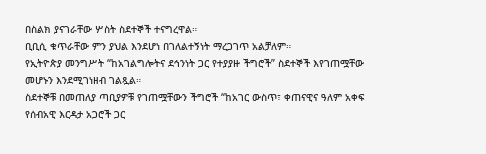በስልክ ያናገራቸው ሦስት ስደተኞች ተናግረዋል።
ቢቢሲ ቁጥራቸው ምን ያህል እንደሆነ በገለልተኝነት ማረጋገጥ አልቻለም።
የኢትዮጵያ መንግሥት “ከአገልግሎትና ደኅንነት ጋር የተያያዙ ችግሮች” ስደተኞች እየገጠሟቸው መሆኑን እንደሚገነዘብ ገልጿል።
ስደተኞቹ በመጠለያ ጣቢያዎቹ የገጠሟቸውን ችግሮች “ከአገር ውስጥ፣ ቀጠናዊና ዓለም አቀፍ የሰብአዊ እርዳታ አጋሮች ጋር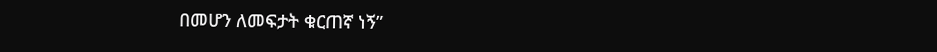በመሆን ለመፍታት ቁርጠኛ ነኝ”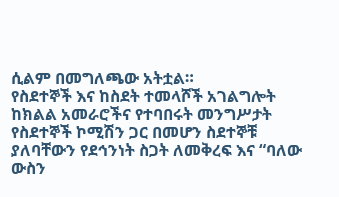ሲልም በመግለጫው አትቷል።
የስደተኞች እና ከስደት ተመላሾች አገልግሎት ከክልል አመራሮችና የተባበሩት መንግሥታት የስደተኞች ኮሚሽን ጋር በመሆን ስደተኞቹ ያለባቸውን የደኅንነት ስጋት ለመቅረፍ እና “ባለው ውስን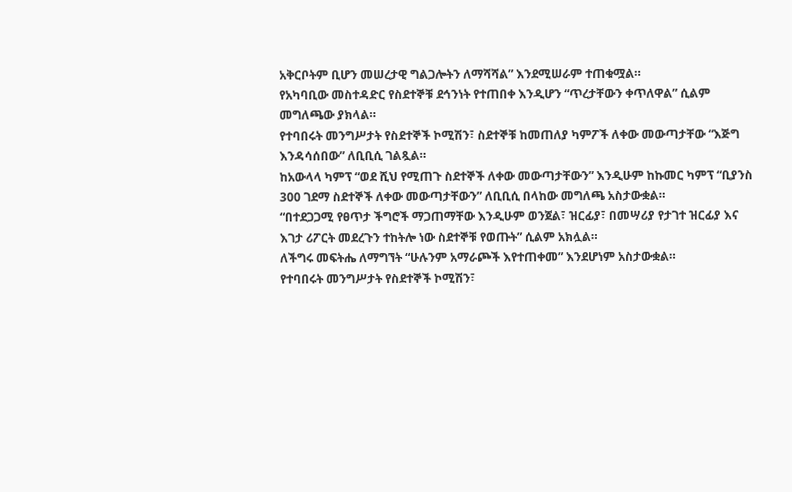አቅርቦትም ቢሆን መሠረታዊ ግልጋሎትን ለማሻሻል” እንደሚሠራም ተጠቁሟል።
የአካባቢው መስተዳድር የስደተኞቹ ደኅንነት የተጠበቀ እንዲሆን “ጥረታቸውን ቀጥለዋል” ሲልም መግለጫው ያክላል።
የተባበሩት መንግሥታት የስደተኞች ኮሚሽን፣ ስደተኞቹ ከመጠለያ ካምፖች ለቀው መውጣታቸው “እጅግ እንዳሳሰበው” ለቢቢሲ ገልጿል።
ከአውላላ ካምፕ “ወደ ሺህ የሚጠጉ ስደተኞች ለቀው መውጣታቸውን” እንዲሁም ከኩመር ካምፕ “ቢያንስ 300 ገደማ ስደተኞች ለቀው መውጣታቸውን” ለቢቢሲ በላከው መግለጫ አስታውቋል።
“በተደጋጋሚ የፀጥታ ችግሮች ማጋጠማቸው እንዲሁም ወንጀል፣ ዝርፊያ፣ በመሣሪያ የታገተ ዝርፊያ እና እገታ ሪፖርት መደረጉን ተከትሎ ነው ስደተኞቹ የወጡት” ሲልም አክሏል።
ለችግሩ መፍትሔ ለማግኘት “ሁሉንም አማራጮች እየተጠቀመ” እንደሆነም አስታውቋል።
የተባበሩት መንግሥታት የስደተኞች ኮሚሽን፣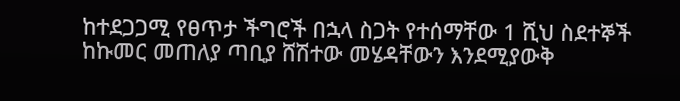ከተደጋጋሚ የፀጥታ ችግሮች በኋላ ስጋት የተሰማቸው 1 ሺህ ስደተኞች ከኩመር መጠለያ ጣቢያ ሸሽተው መሄዳቸውን እንደሚያውቅ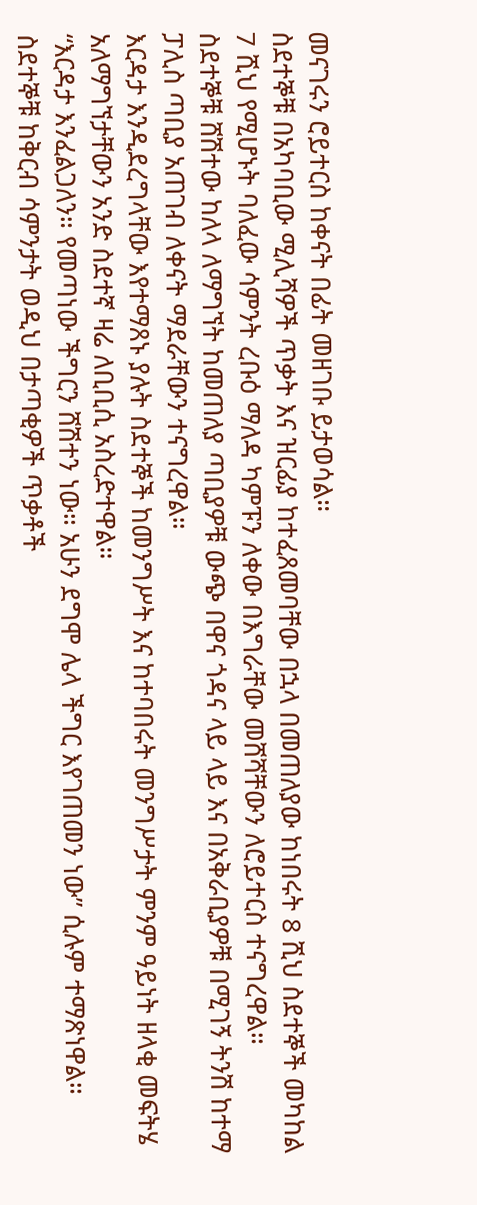መናገሩን ሮይተርስ ከቀናት በፊት መዘገቡ ይታወሳል።
ስደተኞቹ በአካባቢው ሚሊሻዎች ጥቃት እና ዝርፊያ ከተፈጸመባቸው በኋላ በመጠለያው ከነበሩት 8 ሺህ ስደተኞች መካከል 7 ሺህ የሚሆኑት ባለፈው ሳምንት ረቡዕ ማለዳ ካምፑን ለቀው በእግራቸው መሸሻቸውን ለሮይተርስ ተናግረዋል።
ስደተኞቹ ሸሽተው ከለላ ለማግኘት ከመጠለያ ጣቢያዎቹ ውጭ በዋና ጎዳና ላይ ላይ እና በአቅራቢያዎቹ በሚገኝ ትንሽ ከተማ ፓሊስ ጣቢያ አጠገብ ለቀናት ማደራቸውን ተናግረዋል።
እርዳታ እንዲደረግላቸው እየተማጸኑ ያሉት ስደተኞች ከመንግሥት እና ከተባበሩት መንግሥታት ምንም ዓይነት ዘላቂ መፍትሄ አለማግኘታቸውን አንድ ስደተኛ ዛሬ ለቢቢሲ አስረድተዋል።
“እርዳታ እንፈልጋለን። የመጣነው ችግርን ሸሽተን ነው። አሁን ደግሞ ሌላ ችግር እየገጠመን ነው” ሲሉም ተማጽነዋል።
ስደተኞቹ ከቅርብ ሳምንታት ወዲህ በታጣቂዎች ጥቃቶች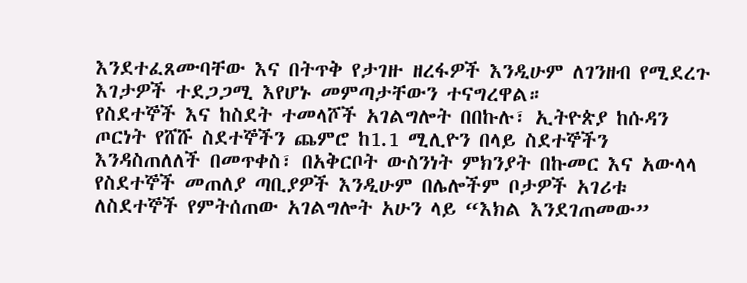እንደተፈጸሙባቸው እና በትጥቅ የታገዙ ዘረፋዎች እንዲሁም ለገንዘብ የሚደረጉ እገታዎች ተደጋጋሚ እየሆኑ መምጣታቸውን ተናግረዋል።
የስደተኞች እና ከስደት ተመላሾች አገልግሎት በበኩሉ፣ ኢትዮጵያ ከሱዳን ጦርነት የሸሹ ስደተኞችን ጨምሮ ከ1.1 ሚሊዮን በላይ ስደተኞችን እንዳስጠለለች በመጥቀስ፣ በአቅርቦት ውስንነት ምክንያት በኩመር እና አውላላ የስደተኞች መጠለያ ጣቢያዎች እንዲሁም በሌሎችም ቦታዎች አገሪቱ ለስደተኞች የምትሰጠው አገልግሎት አሁን ላይ “እክል እንደገጠመው”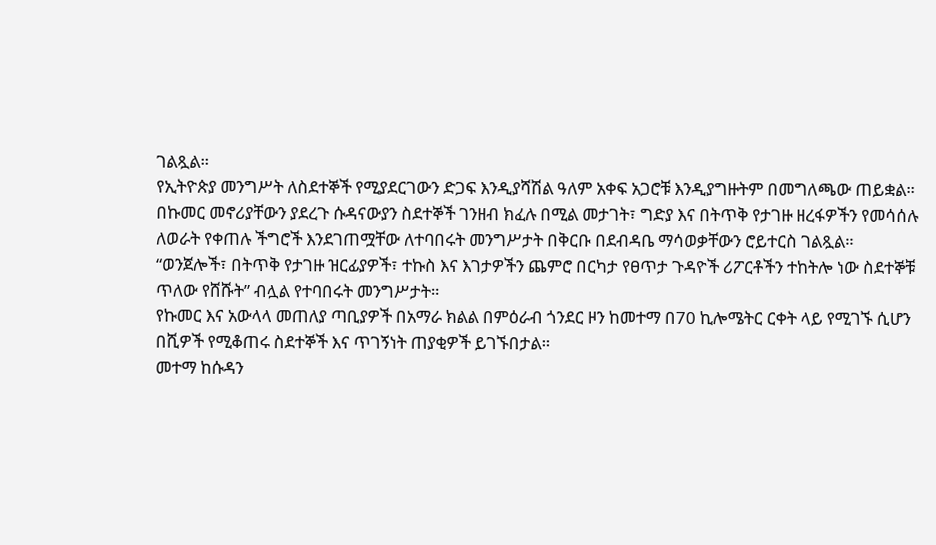ገልጿል።
የኢትዮጵያ መንግሥት ለስደተኞች የሚያደርገውን ድጋፍ እንዲያሻሽል ዓለም አቀፍ አጋሮቹ እንዲያግዙትም በመግለጫው ጠይቋል።
በኩመር መኖሪያቸውን ያደረጉ ሱዳናውያን ስደተኞች ገንዘብ ክፈሉ በሚል መታገት፣ ግድያ እና በትጥቅ የታገዙ ዘረፋዎችን የመሳሰሉ ለወራት የቀጠሉ ችግሮች እንደገጠሟቸው ለተባበሩት መንግሥታት በቅርቡ በደብዳቤ ማሳወቃቸውን ሮይተርስ ገልጿል።
“ወንጀሎች፣ በትጥቅ የታገዙ ዝርፊያዎች፣ ተኩስ እና እገታዎችን ጨምሮ በርካታ የፀጥታ ጉዳዮች ሪፖርቶችን ተከትሎ ነው ስደተኞቹ ጥለው የሸሹት” ብሏል የተባበሩት መንግሥታት።
የኩመር እና አውላላ መጠለያ ጣቢያዎች በአማራ ክልል በምዕራብ ጎንደር ዞን ከመተማ በ70 ኪሎሜትር ርቀት ላይ የሚገኙ ሲሆን በሺዎች የሚቆጠሩ ስደተኞች እና ጥገኝነት ጠያቂዎች ይገኙበታል።
መተማ ከሱዳን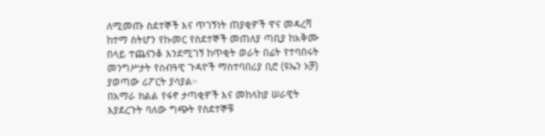ለሚመጡ ስደተኞች እና ጥገኝነት ጠያቂዎች ዋና መዳረሻ ከተማ ስትሆን የኩመር የስደተኞች መጠለያ ጣቢያ ከአቅሙ በላይ ተጨናንቆ እንደሚገኝ ከጥቂት ወራት በፊት የተባበሩት መንግሥታት የሰብዓዊ ጉዳዮች ማስተባበሪያ ቢሮ (ዩኤን ኦቻ) ያወጣው ሪፖርት ያሳያል።
በአማራ ክልል የፋኖ ታጣቂዎች እና መከላከያ ሠራዊት እያደረጉት ባለው ግጭት የስደተኞቹ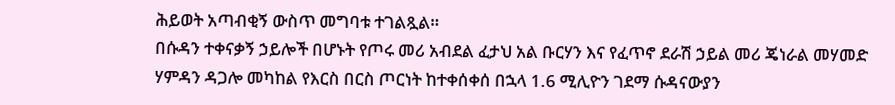ሕይወት አጣብቂኝ ውስጥ መግባቱ ተገልጿል።
በሱዳን ተቀናቃኝ ኃይሎች በሆኑት የጦሩ መሪ አብደል ፈታህ አል ቡርሃን እና የፈጥኖ ደራሽ ኃይል መሪ ጄነራል መሃመድ ሃምዳን ዳጋሎ መካከል የእርስ በርስ ጦርነት ከተቀሰቀሰ በኋላ 1.6 ሚሊዮን ገደማ ሱዳናውያን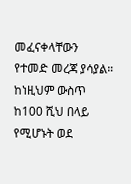መፈናቀላቸውን የተመድ መረጃ ያሳያል።
ከነዚህም ውስጥ ከ100 ሺህ በላይ የሚሆኑት ወደ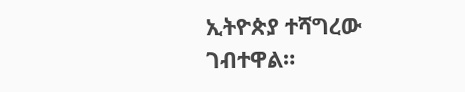ኢትዮጵያ ተሻግረው ገብተዋል።